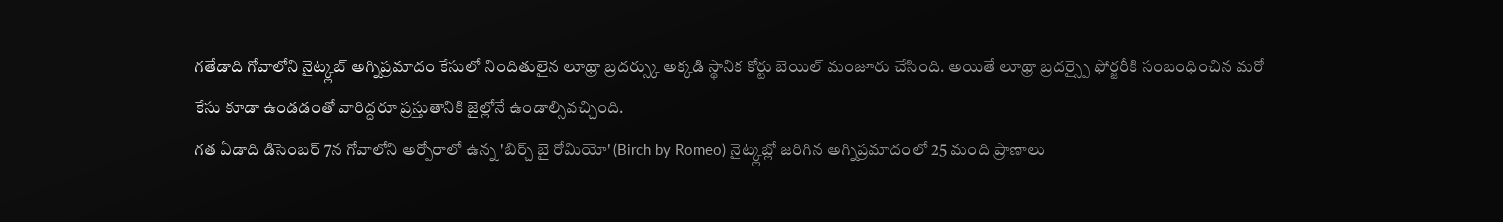గతేడాది గోవాలోని నైట్క్లబ్ అగ్నిప్రమాదం కేసులో నిందితులైన లూథ్రా బ్రదర్స్కు అక్కడి స్థానిక కోర్టు బెయిల్ మంజూరు చేసింది. అయితే లూథ్రా బ్రదర్స్పై ఫోర్జరీకి సంబంధించిన మరో కేసు కూడా ఉండడంతో వారిద్దరూ ప్రస్తుతానికి జైల్లోనే ఉండాల్సివచ్చింది.
గత ఏడాది డిసెంబర్ 7న గోవాలోని అర్పోరాలో ఉన్న 'బిర్చ్ బై రోమియో' (Birch by Romeo) నైట్క్లబ్లో జరిగిన అగ్నిప్రమాదంలో 25 మంది ప్రాణాలు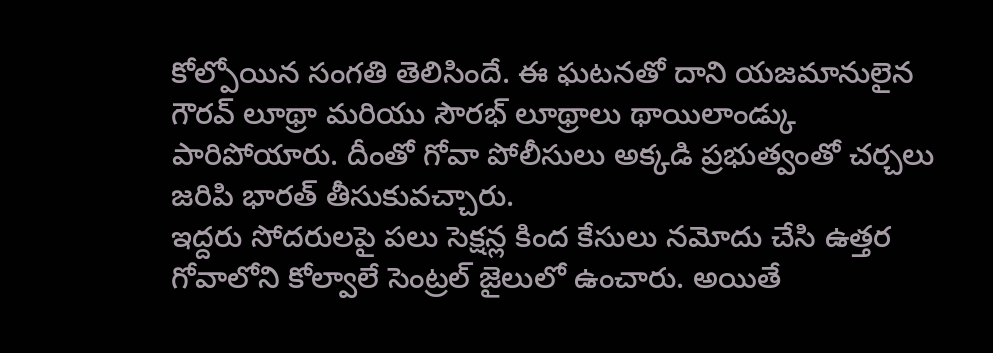కోల్పోయిన సంగతి తెలిసిందే. ఈ ఘటనతో దాని యజమానులైన గౌరవ్ లూథ్రా మరియు సౌరభ్ లూథ్రాలు థాయిలాండ్కు పారిపోయారు. దీంతో గోవా పోలీసులు అక్కడి ప్రభుత్వంతో చర్చలు జరిపి భారత్ తీసుకువచ్చారు.
ఇద్దరు సోదరులపై పలు సెక్షన్ల కింద కేసులు నమోదు చేసి ఉత్తర గోవాలోని కోల్వాలే సెంట్రల్ జైలులో ఉంచారు. అయితే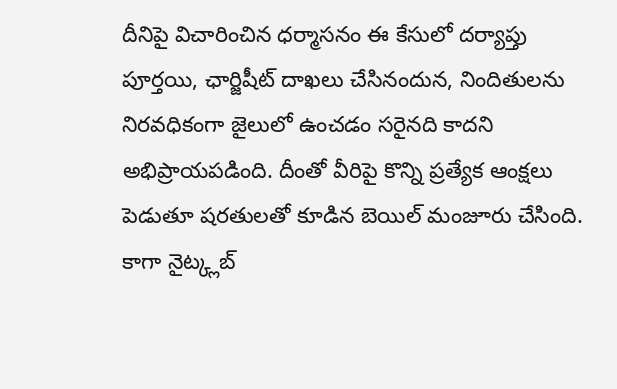దీనిపై విచారించిన ధర్మాసనం ఈ కేసులో దర్యాప్తు పూర్తయి, ఛార్జిషీట్ దాఖలు చేసినందున, నిందితులను నిరవధికంగా జైలులో ఉంచడం సరైనది కాదని అభిప్రాయపడింది. దీంతో వీరిపై కొన్ని ప్రత్యేక ఆంక్షలు పెడుతూ షరతులతో కూడిన బెయిల్ మంజూరు చేసింది.
కాగా నైట్క్లబ్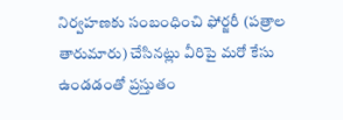నిర్వహణకు సంబంధించి ఫోర్జరీ (పత్రాల తారుమారు) చేసినట్లు వీరిపై మరో కేసు ఉండడంతో ప్రస్తుతం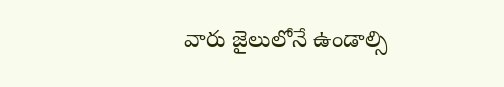వారు జైలులోనే ఉండాల్సి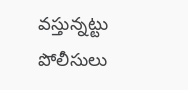వస్తున్నట్టు పోలీసులు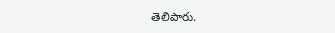తెలిపారు.